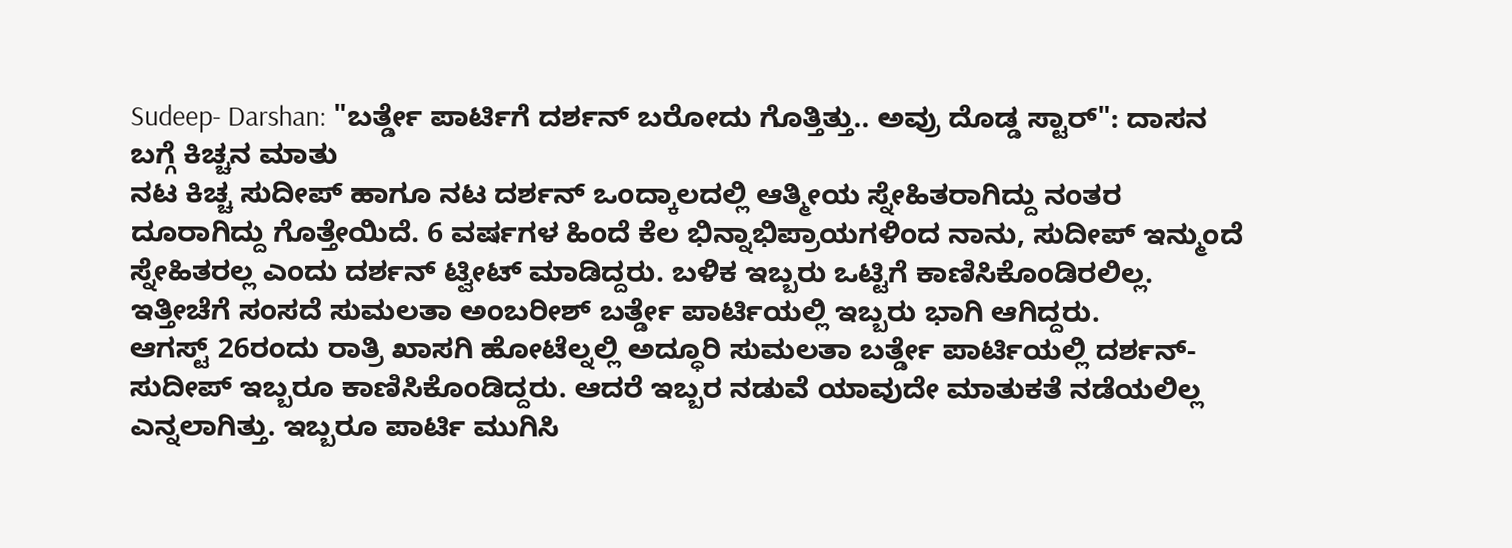Sudeep- Darshan: "ಬರ್ತ್ಡೇ ಪಾರ್ಟಿಗೆ ದರ್ಶನ್ ಬರೋದು ಗೊತ್ತಿತ್ತು.. ಅವ್ರು ದೊಡ್ಡ ಸ್ಟಾರ್": ದಾಸನ ಬಗ್ಗೆ ಕಿಚ್ಚನ ಮಾತು
ನಟ ಕಿಚ್ಚ ಸುದೀಪ್ ಹಾಗೂ ನಟ ದರ್ಶನ್ ಒಂದ್ಕಾಲದಲ್ಲಿ ಆತ್ಮೀಯ ಸ್ನೇಹಿತರಾಗಿದ್ದು ನಂತರ ದೂರಾಗಿದ್ದು ಗೊತ್ತೇಯಿದೆ. 6 ವರ್ಷಗಳ ಹಿಂದೆ ಕೆಲ ಭಿನ್ನಾಭಿಪ್ರಾಯಗಳಿಂದ ನಾನು, ಸುದೀಪ್ ಇನ್ಮುಂದೆ ಸ್ನೇಹಿತರಲ್ಲ ಎಂದು ದರ್ಶನ್ ಟ್ವೀಟ್ ಮಾಡಿದ್ದರು. ಬಳಿಕ ಇಬ್ಬರು ಒಟ್ಟಿಗೆ ಕಾಣಿಸಿಕೊಂಡಿರಲಿಲ್ಲ. ಇತ್ತೀಚೆಗೆ ಸಂಸದೆ ಸುಮಲತಾ ಅಂಬರೀಶ್ ಬರ್ತ್ಡೇ ಪಾರ್ಟಿಯಲ್ಲಿ ಇಬ್ಬರು ಭಾಗಿ ಆಗಿದ್ದರು.
ಆಗಸ್ಟ್ 26ರಂದು ರಾತ್ರಿ ಖಾಸಗಿ ಹೋಟೆಲ್ನಲ್ಲಿ ಅದ್ಧೂರಿ ಸುಮಲತಾ ಬರ್ತ್ಡೇ ಪಾರ್ಟಿಯಲ್ಲಿ ದರ್ಶನ್- ಸುದೀಪ್ ಇಬ್ಬರೂ ಕಾಣಿಸಿಕೊಂಡಿದ್ದರು. ಆದರೆ ಇಬ್ಬರ ನಡುವೆ ಯಾವುದೇ ಮಾತುಕತೆ ನಡೆಯಲಿಲ್ಲ ಎನ್ನಲಾಗಿತ್ತು. ಇಬ್ಬರೂ ಪಾರ್ಟಿ ಮುಗಿಸಿ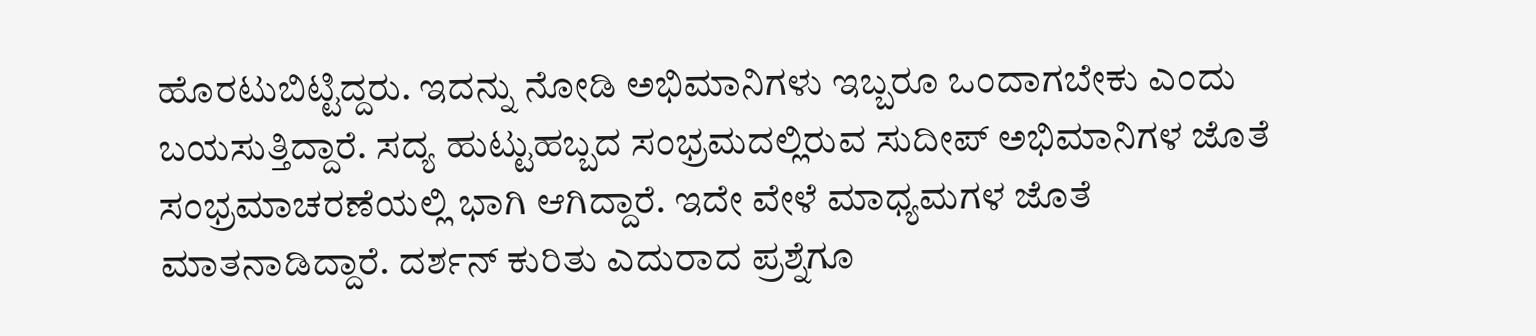ಹೊರಟುಬಿಟ್ಟಿದ್ದರು. ಇದನ್ನು ನೋಡಿ ಅಭಿಮಾನಿಗಳು ಇಬ್ಬರೂ ಒಂದಾಗಬೇಕು ಎಂದು ಬಯಸುತ್ತಿದ್ದಾರೆ. ಸದ್ಯ ಹುಟ್ಟುಹಬ್ಬದ ಸಂಭ್ರಮದಲ್ಲಿರುವ ಸುದೀಪ್ ಅಭಿಮಾನಿಗಳ ಜೊತೆ ಸಂಭ್ರಮಾಚರಣೆಯಲ್ಲಿ ಭಾಗಿ ಆಗಿದ್ದಾರೆ. ಇದೇ ವೇಳೆ ಮಾಧ್ಯಮಗಳ ಜೊತೆ ಮಾತನಾಡಿದ್ದಾರೆ. ದರ್ಶನ್ ಕುರಿತು ಎದುರಾದ ಪ್ರಶ್ನೆಗೂ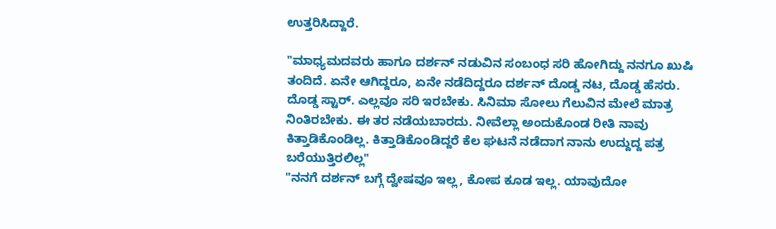ಉತ್ತರಿಸಿದ್ದಾರೆ.

"ಮಾಧ್ಯಮದವರು ಹಾಗೂ ದರ್ಶನ್ ನಡುವಿನ ಸಂಬಂಧ ಸರಿ ಹೋಗಿದ್ದು ನನಗೂ ಖುಷಿ ತಂದಿದೆ. ಏನೇ ಆಗಿದ್ದರೂ, ಏನೇ ನಡೆದಿದ್ದರೂ ದರ್ಶನ್ ದೊಡ್ಡ ನಟ, ದೊಡ್ಡ ಹೆಸರು. ದೊಡ್ಡ ಸ್ಟಾರ್. ಎಲ್ಲವೂ ಸರಿ ಇರಬೇಕು. ಸಿನಿಮಾ ಸೋಲು ಗೆಲುವಿನ ಮೇಲೆ ಮಾತ್ರ ನಿಂತಿರಬೇಕು. ಈ ತರ ನಡೆಯಬಾರದು. ನೀವೆಲ್ಲಾ ಅಂದುಕೊಂಡ ರೀತಿ ನಾವು ಕಿತ್ತಾಡಿಕೊಂಡಿಲ್ಲ. ಕಿತ್ತಾಡಿಕೊಂಡಿದ್ದರೆ ಕೆಲ ಘಟನೆ ನಡೆದಾಗ ನಾನು ಉದ್ದುದ್ದ ಪತ್ರ ಬರೆಯುತ್ತಿರಲಿಲ್ಲ"
"ನನಗೆ ದರ್ಶನ್ ಬಗ್ಗೆ ದ್ವೇಷವೂ ಇಲ್ಲ, ಕೋಪ ಕೂಡ ಇಲ್ಲ. ಯಾವುದೋ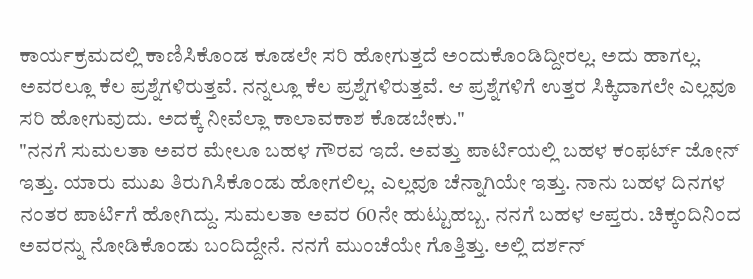ಕಾರ್ಯಕ್ರಮದಲ್ಲಿ ಕಾಣಿಸಿಕೊಂಡ ಕೂಡಲೇ ಸರಿ ಹೋಗುತ್ತದೆ ಅಂದುಕೊಂಡಿದ್ದೀರಲ್ಲ. ಅದು ಹಾಗಲ್ಲ. ಅವರಲ್ಲೂ ಕೆಲ ಪ್ರಶ್ನೆಗಳಿರುತ್ತವೆ. ನನ್ನಲ್ಲೂ ಕೆಲ ಪ್ರಶ್ನೆಗಳಿರುತ್ತವೆ. ಆ ಪ್ರಶ್ನೆಗಳಿಗೆ ಉತ್ತರ ಸಿಕ್ಕಿದಾಗಲೇ ಎಲ್ಲವೂ ಸರಿ ಹೋಗುವುದು. ಅದಕ್ಕೆ ನೀವೆಲ್ಲಾ ಕಾಲಾವಕಾಶ ಕೊಡಬೇಕು."
"ನನಗೆ ಸುಮಲತಾ ಅವರ ಮೇಲೂ ಬಹಳ ಗೌರವ ಇದೆ. ಅವತ್ತು ಪಾರ್ಟಿಯಲ್ಲಿ ಬಹಳ ಕಂಫರ್ಟ್ ಜೋನ್ ಇತ್ತು. ಯಾರು ಮುಖ ತಿರುಗಿಸಿಕೊಂಡು ಹೋಗಲಿಲ್ಲ. ಎಲ್ಲವೂ ಚೆನ್ನಾಗಿಯೇ ಇತ್ತು. ನಾನು ಬಹಳ ದಿನಗಳ ನಂತರ ಪಾರ್ಟಿಗೆ ಹೋಗಿದ್ದು. ಸುಮಲತಾ ಅವರ 60ನೇ ಹುಟ್ಟುಹಬ್ಬ. ನನಗೆ ಬಹಳ ಆಪ್ತರು. ಚಿಕ್ಕಂದಿನಿಂದ ಅವರನ್ನು ನೋಡಿಕೊಂಡು ಬಂದಿದ್ದೇನೆ. ನನಗೆ ಮುಂಚೆಯೇ ಗೊತ್ತಿತ್ತು. ಅಲ್ಲಿ ದರ್ಶನ್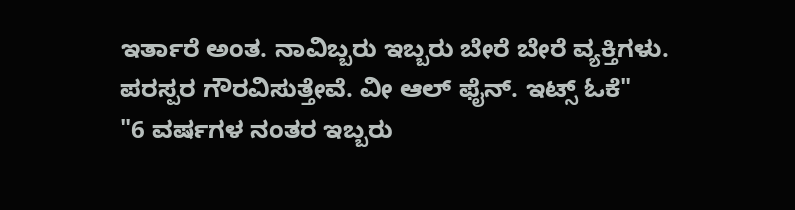ಇರ್ತಾರೆ ಅಂತ. ನಾವಿಬ್ಬರು ಇಬ್ಬರು ಬೇರೆ ಬೇರೆ ವ್ಯಕ್ತಿಗಳು. ಪರಸ್ಪರ ಗೌರವಿಸುತ್ತೇವೆ. ವೀ ಆಲ್ ಫೈನ್. ಇಟ್ಸ್ ಓಕೆ"
"6 ವರ್ಷಗಳ ನಂತರ ಇಬ್ಬರು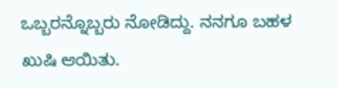ಒಬ್ಬರನ್ನೊಬ್ಬರು ನೋಡಿದ್ದು. ನನಗೂ ಬಹಳ ಖುಷಿ ಆಯಿತು.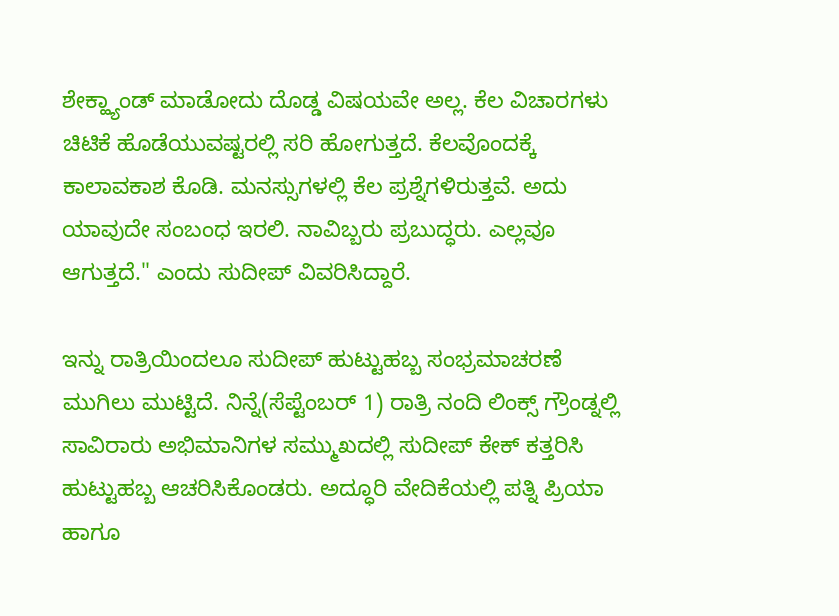ಶೇಕ್ಹ್ಯಾಂಡ್ ಮಾಡೋದು ದೊಡ್ಡ ವಿಷಯವೇ ಅಲ್ಲ. ಕೆಲ ವಿಚಾರಗಳು ಚಿಟಿಕೆ ಹೊಡೆಯುವಷ್ಟರಲ್ಲಿ ಸರಿ ಹೋಗುತ್ತದೆ. ಕೆಲವೊಂದಕ್ಕೆ ಕಾಲಾವಕಾಶ ಕೊಡಿ. ಮನಸ್ಸುಗಳಲ್ಲಿ ಕೆಲ ಪ್ರಶ್ನೆಗಳಿರುತ್ತವೆ. ಅದು ಯಾವುದೇ ಸಂಬಂಧ ಇರಲಿ. ನಾವಿಬ್ಬರು ಪ್ರಬುದ್ಧರು. ಎಲ್ಲವೂ ಆಗುತ್ತದೆ." ಎಂದು ಸುದೀಪ್ ವಿವರಿಸಿದ್ದಾರೆ.

ಇನ್ನು ರಾತ್ರಿಯಿಂದಲೂ ಸುದೀಪ್ ಹುಟ್ಟುಹಬ್ಬ ಸಂಭ್ರಮಾಚರಣೆ ಮುಗಿಲು ಮುಟ್ಟಿದೆ. ನಿನ್ನೆ(ಸೆಪ್ಟೆಂಬರ್ 1) ರಾತ್ರಿ ನಂದಿ ಲಿಂಕ್ಸ್ ಗ್ರೌಂಡ್ನಲ್ಲಿ ಸಾವಿರಾರು ಅಭಿಮಾನಿಗಳ ಸಮ್ಮುಖದಲ್ಲಿ ಸುದೀಪ್ ಕೇಕ್ ಕತ್ತರಿಸಿ ಹುಟ್ಟುಹಬ್ಬ ಆಚರಿಸಿಕೊಂಡರು. ಅದ್ಧೂರಿ ವೇದಿಕೆಯಲ್ಲಿ ಪತ್ನಿ ಪ್ರಿಯಾ ಹಾಗೂ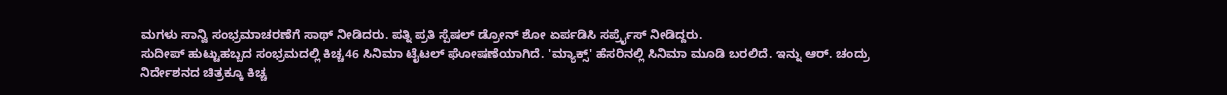ಮಗಳು ಸಾನ್ವಿ ಸಂಭ್ರಮಾಚರಣೆಗೆ ಸಾಥ್ ನೀಡಿದರು. ಪತ್ನಿ ಪ್ರತಿ ಸ್ಪೆಷಲ್ ಡ್ರೋನ್ ಶೋ ಏರ್ಪಡಿಸಿ ಸರ್ಪ್ರೈಸ್ ನೀಡಿದ್ದರು.
ಸುದೀಪ್ ಹುಟ್ಟುಹಬ್ಬದ ಸಂಭ್ರಮದಲ್ಲಿ ಕಿಚ್ಚ46 ಸಿನಿಮಾ ಟೈಟಲ್ ಘೋಷಣೆಯಾಗಿದೆ. 'ಮ್ಯಾಕ್ಸ್' ಹೆಸರಿನಲ್ಲಿ ಸಿನಿಮಾ ಮೂಡಿ ಬರಲಿದೆ. ಇನ್ನು ಆರ್. ಚಂದ್ರು ನಿರ್ದೇಶನದ ಚಿತ್ರಕ್ಕೂ ಕಿಚ್ಚ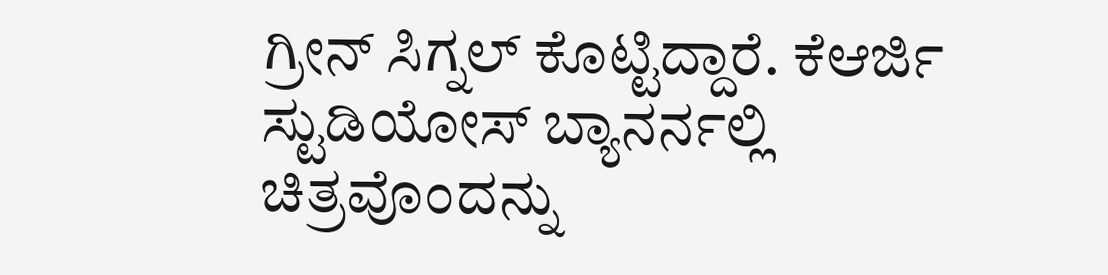ಗ್ರೀನ್ ಸಿಗ್ನಲ್ ಕೊಟ್ಟಿದ್ದಾರೆ. ಕೆಆರ್ಜಿ ಸ್ಟುಡಿಯೋಸ್ ಬ್ಯಾನರ್ನಲ್ಲಿ ಚಿತ್ರವೊಂದನ್ನು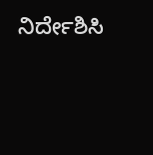ನಿರ್ದೇಶಿಸಿ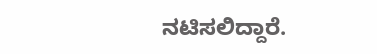ನಟಿಸಲಿದ್ದಾರೆ.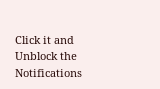Click it and Unblock the Notifications